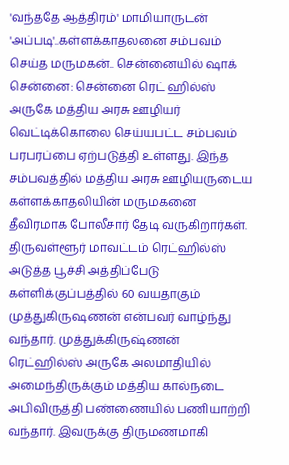'வந்ததே ஆத்திரம்' மாமியாருடன் 'அப்படி'..கள்ளக்காதலனை சம்பவம் செய்த மருமகன்.. சென்னையில் ஷாக்
சென்னை: சென்னை ரெட் ஹில்ஸ் அருகே மத்திய அரசு ஊழியர் வெட்டிக்கொலை செய்யபட்ட சம்பவம் பரபரப்பை ஏற்படுத்தி உள்ளது. இந்த சம்பவத்தில் மத்திய அரசு ஊழியருடைய கள்ளக்காதலியின் மருமகனை தீவிரமாக போலீசார் தேடி வருகிறார்கள்.
திருவள்ளூர் மாவட்டம் ரெட்ஹில்ஸ் அடுத்த பூச்சி அத்திப்பேடு கள்ளிக்குப்பத்தில் 60 வயதாகும் முத்துகிருஷணன் என்பவர் வாழ்ந்து வந்தார். முத்துக்கிருஷ்ணன் ரெட்ஹில்ஸ் அருகே அலமாதியில் அமைந்திருக்கும் மத்திய கால்நடை அபிவிருத்தி பண்ணையில் பணியாற்றி வந்தார். இவருக்கு திருமணமாகி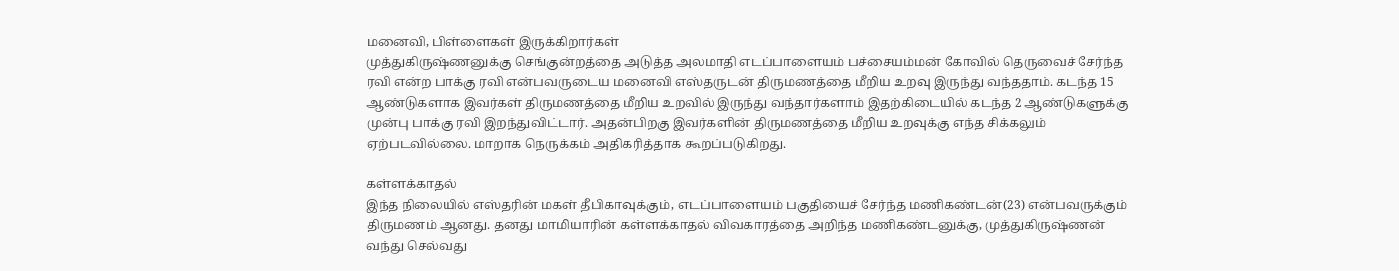மனைவி, பிள்ளைகள் இருக்கிறார்கள்
முத்துகிருஷ்ணனுக்கு செங்குன்றத்தை அடுத்த அலமாதி எடப்பாளையம் பச்சையம்மன் கோவில் தெருவைச் சேர்ந்த ரவி என்ற பாக்கு ரவி என்பவருடைய மனைவி எஸ்தருடன் திருமணத்தை மீறிய உறவு இருந்து வந்ததாம். கடந்த 15 ஆண்டுகளாக இவர்கள் திருமணத்தை மீறிய உறவில் இருந்து வந்தார்களாம் இதற்கிடையில் கடந்த 2 ஆண்டுகளுக்கு முன்பு பாக்கு ரவி இறந்துவிட்டார். அதன்பிறகு இவர்களின் திருமணத்தை மீறிய உறவுக்கு எந்த சிக்கலும் ஏற்படவில்லை. மாறாக நெருக்கம் அதிகரித்தாக கூறப்படுகிறது.

கள்ளக்காதல்
இந்த நிலையில் எஸ்தரின் மகள் தீபிகாவுக்கும், எடப்பாளையம் பகுதியைச் சேர்ந்த மணிகண்டன்(23) என்பவருக்கும் திருமணம் ஆனது. தனது மாமியாரின் கள்ளக்காதல் விவகாரத்தை அறிந்த மணிகண்டனுக்கு, முத்துகிருஷ்ணன் வந்து செல்வது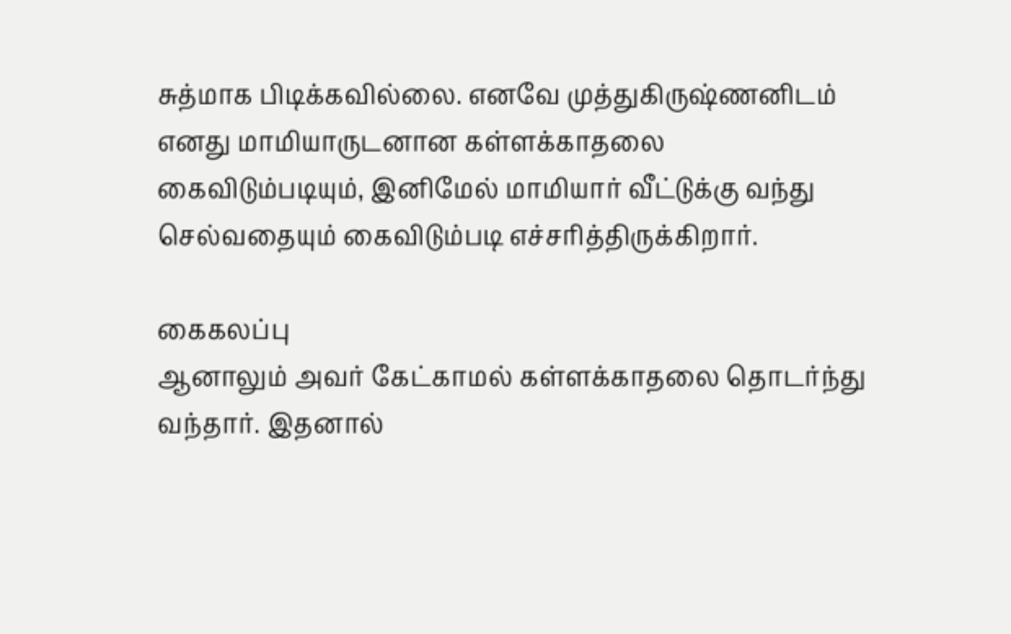சுத்மாக பிடிக்கவில்லை. எனவே முத்துகிருஷ்ணனிடம் எனது மாமியாருடனான கள்ளக்காதலை கைவிடும்படியும், இனிமேல் மாமியார் வீட்டுக்கு வந்து செல்வதையும் கைவிடும்படி எச்சரித்திருக்கிறார்.

கைகலப்பு
ஆனாலும் அவர் கேட்காமல் கள்ளக்காதலை தொடர்ந்து வந்தார். இதனால்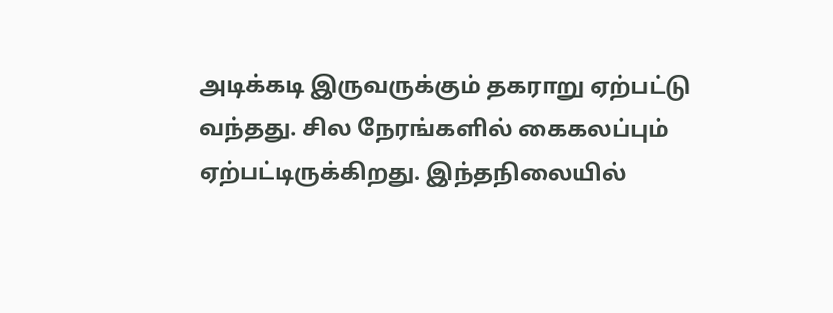அடிக்கடி இருவருக்கும் தகராறு ஏற்பட்டு வந்தது. சில நேரங்களில் கைகலப்பும் ஏற்பட்டிருக்கிறது. இந்தநிலையில்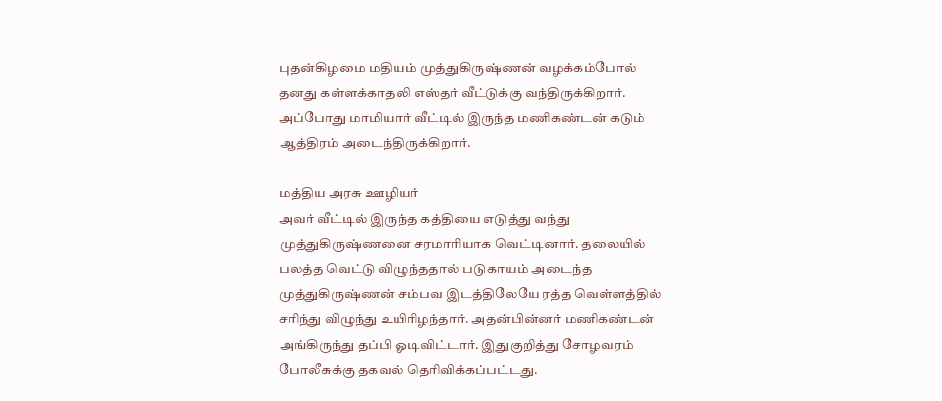புதன்கிழமை மதியம் முத்துகிருஷ்ணன் வழக்கம்போல் தனது கள்ளக்காதலி எஸ்தர் வீட்டுக்கு வந்திருக்கிறார். அப்போது மாமியார் வீட்டில் இருந்த மணிகண்டன் கடும் ஆத்திரம் அடைந்திருக்கிறார்.

மத்திய அரசு ஊழியர்
அவர் வீட்டில் இருந்த கத்தியை எடுத்து வந்து முத்துகிருஷ்ணனை சரமாரியாக வெட்டினார். தலையில் பலத்த வெட்டு விழுந்ததால் படுகாயம் அடைந்த முத்துகிருஷ்ணன் சம்பவ இடத்திலேயே ரத்த வெள்ளத்தில் சரிந்து விழுந்து உயிரிழந்தார். அதன்பின்னர் மணிகண்டன் அங்கிருந்து தப்பி ஓடிவிட்டார். இதுகுறித்து சோழவரம் போலீசுக்கு தகவல் தெரிவிக்கப்பட்டது.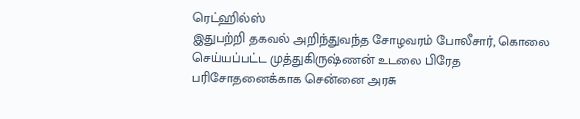ரெட்ஹில்ஸ்
இதுபற்றி தகவல் அறிந்துவந்த சோழவரம் போலீசார், கொலை செய்யப்பட்ட முத்துகிருஷ்ணன் உடலை பிரேத பரிசோதனைக்காக சென்னை அரசு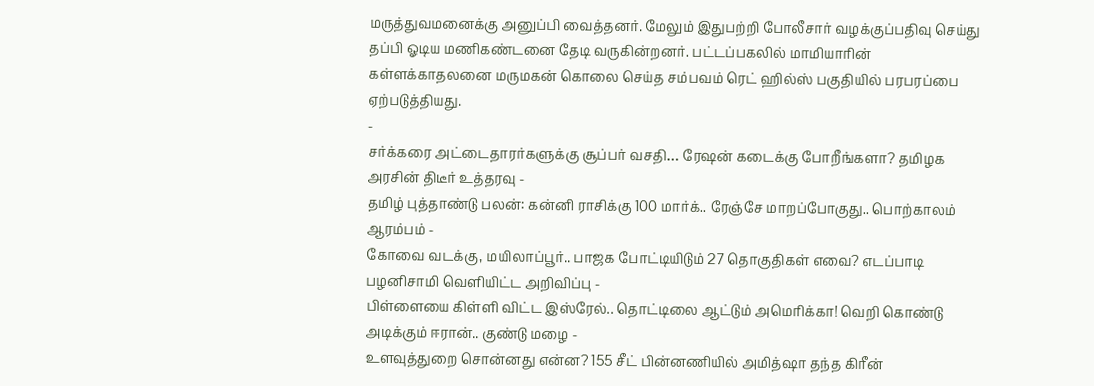மருத்துவமனைக்கு அனுப்பி வைத்தனர். மேலும் இதுபற்றி போலீசார் வழக்குப்பதிவு செய்து தப்பி ஓடிய மணிகண்டனை தேடி வருகின்றனர். பட்டப்பகலில் மாமியாரின் கள்ளக்காதலனை மருமகன் கொலை செய்த சம்பவம் ரெட் ஹில்ஸ் பகுதியில் பரபரப்பை ஏற்படுத்தியது.
-
சர்க்கரை அட்டைதாரர்களுக்கு சூப்பர் வசதி… ரேஷன் கடைக்கு போறீங்களா? தமிழக அரசின் திடீர் உத்தரவு -
தமிழ் புத்தாண்டு பலன்: கன்னி ராசிக்கு 100 மார்க்.. ரேஞ்சே மாறப்போகுது.. பொற்காலம் ஆரம்பம் -
கோவை வடக்கு, மயிலாப்பூர்.. பாஜக போட்டியிடும் 27 தொகுதிகள் எவை? எடப்பாடி பழனிசாமி வெளியிட்ட அறிவிப்பு -
பிள்ளையை கிள்ளி விட்ட இஸ்ரேல்.. தொட்டிலை ஆட்டும் அமெரிக்கா! வெறி கொண்டு அடிக்கும் ஈரான்.. குண்டு மழை -
உளவுத்துறை சொன்னது என்ன? 155 சீட் பின்னணியில் அமித்ஷா தந்த கிரீன்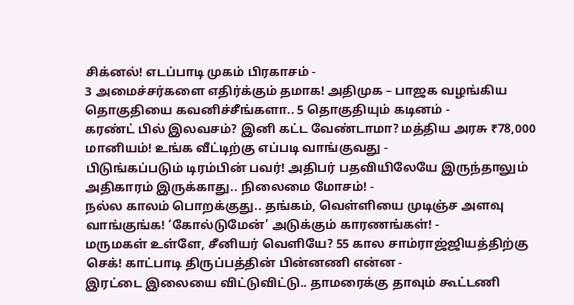சிக்னல்! எடப்பாடி முகம் பிரகாசம் -
3 அமைச்சர்களை எதிர்க்கும் தமாக! அதிமுக – பாஜக வழங்கிய தொகுதியை கவனிச்சீங்களா.. 5 தொகுதியும் கடினம் -
கரண்ட் பில் இலவசம்? இனி கட்ட வேண்டாமா? மத்திய அரசு ₹78,000 மானியம்! உங்க வீட்டிற்கு எப்படி வாங்குவது -
பிடுங்கப்படும் டிரம்பின் பவர்! அதிபர் பதவியிலேயே இருந்தாலும் அதிகாரம் இருக்காது.. நிலைமை மோசம்! -
நல்ல காலம் பொறக்குது.. தங்கம், வெள்ளியை முடிஞ்ச அளவு வாங்குங்க! ‘கோல்டுமேன்’ அடுக்கும் காரணங்கள்! -
மருமகள் உள்ளே, சீனியர் வெளியே? 55 கால சாம்ராஜ்ஜியத்திற்கு செக்! காட்பாடி திருப்பத்தின் பின்னணி என்ன -
இரட்டை இலையை விட்டுவிட்டு.. தாமரைக்கு தாவும் கூட்டணி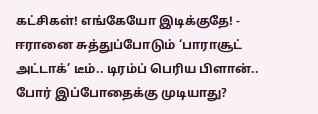கட்சிகள்! எங்கேயோ இடிக்குதே! -
ஈரானை சுத்துப்போடும் ‘பாராசூட் அட்டாக்’ டீம்.. டிரம்ப் பெரிய பிளான்.. போர் இப்போதைக்கு முடியாது?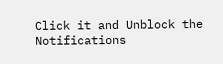Click it and Unblock the Notifications